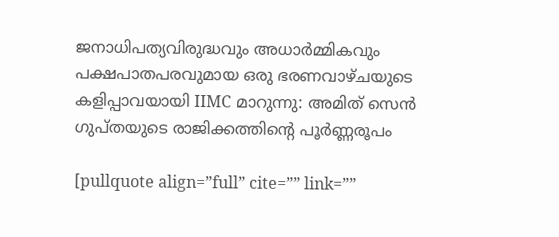ജനാധിപത്യവിരുദ്ധവും അധാര്‍മ്മികവും പക്ഷപാതപരവുമായ ഒരു ഭരണവാഴ്ചയുടെ കളിപ്പാവയായി IIMC മാറുന്നു: അമിത് സെന്‍ ഗുപ്തയുടെ രാജിക്കത്തിന്റെ പൂര്‍ണ്ണരൂപം

[pullquote align=”full” cite=”” link=””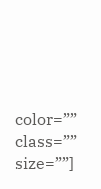color=”” class=”” size=””]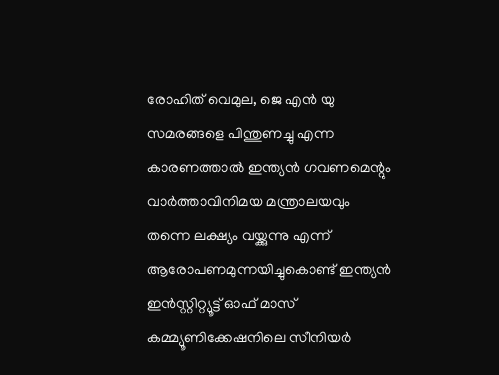രോഹിത് വെമുല, ജെ എന്‍ യു സമരങ്ങളെ പിന്തുണച്ചു എന്ന കാരണത്താല്‍ ഇന്ത്യന്‍ ഗവണമെന്റും വാര്‍ത്താവിനിമയ മന്ത്രാലയവും തന്നെ ലക്ഷ്യം വയ്ക്കുന്നു എന്ന് ആരോപണമുന്നയിച്ചുകൊണ്ട് ഇന്ത്യന്‍ ഇന്‍സ്റ്റിറ്റ്യൂട്ട് ഓഫ് മാസ് കമ്മ്യൂണിക്കേഷനിലെ സീനിയര്‍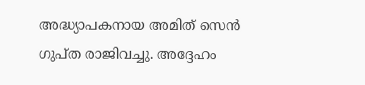അദ്ധ്യാപകനായ അമിത് സെന്‍ ഗുപ്ത രാജിവച്ചു. അദ്ദേഹം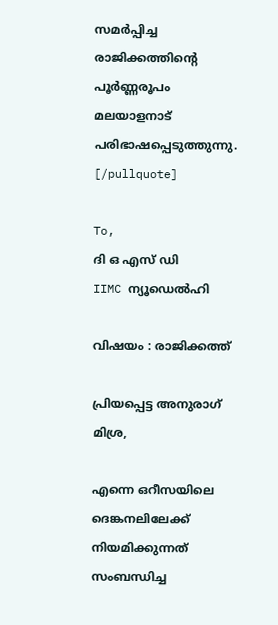സമര്‍പ്പിച്ച രാജിക്കത്തിന്റെ പൂര്‍ണ്ണരൂപം മലയാളനാട് പരിഭാഷപ്പെടുത്തുന്നു. [/pullquote]

To,
ദി ഒ എസ് ഡി
IIMC ന്യൂഡെല്‍ഹി

വിഷയം : രാജിക്കത്ത്

പ്രിയപ്പെട്ട അനുരാഗ് മിശ്ര,

എന്നെ ഒറീസയിലെ ദെങ്കനലിലേക്ക് നിയമിക്കുന്നത് സംബന്ധിച്ച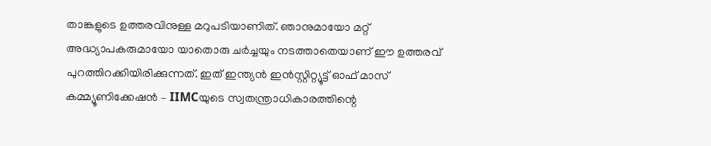താങ്കളുടെ ഉത്തരവിനുള്ള മറുപടിയാണിത്. ഞാനുമായോ മറ്റ് അദ്ധ്യാപകരുമായോ യാതൊരു ചര്‍ച്ചയും നടത്താതെയാണ് ഈ ഉത്തരവ് പുറത്തിറക്കിയിരിക്കുന്നത്. ഇത് ഇന്ത്യന്‍ ഇന്‍സ്റ്റിറ്റ്യൂട്ട് ഓഫ് മാസ് കമ്മ്യൂണിക്കേഷന്‍ – IIMCയുടെ സ്വതന്ത്രാധികാരത്തിന്റെ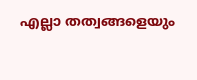എല്ലാ തത്വങ്ങളെയും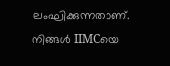ലംഘിക്കുന്നതാണ്. നിങ്ങള്‍ IIMCയെ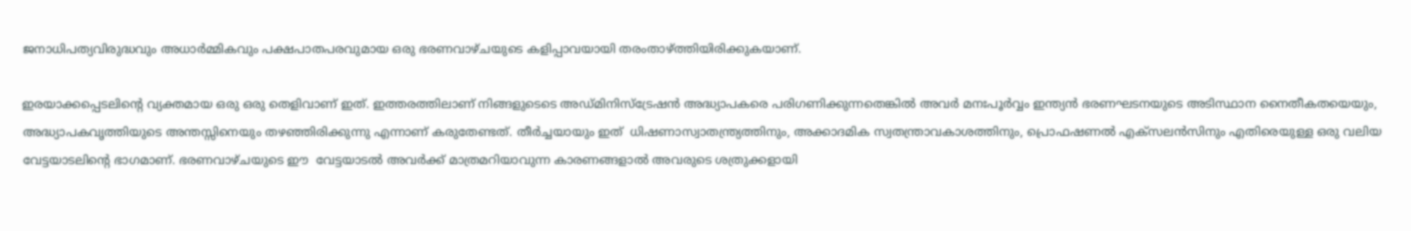ജനാധിപത്യവിരുദ്ധവും അധാര്‍മ്മികവും പക്ഷപാതപരവുമായ ഒരു ഭരണവാഴ്ചയുടെ കളിപ്പാവയായി തരംതാഴ്ത്തിയിരിക്കുകയാണ്.

ഇരയാക്കപ്പെടലിന്റെ വ്യക്തമായ ഒരു ഒരു തെളിവാണ് ഇത്. ഇത്തരത്തിലാണ് നിങ്ങളുടെടെ അഡ്മിനിസ്ട്രേഷന്‍ അദ്ധ്യാപകരെ പരിഗണിക്കുന്നതെങ്കില്‍ അവര്‍ മനഃപൂര്‍വ്വം ഇന്ത്യന്‍ ഭരണഘടനയുടെ അടിസ്ഥാന നൈതീകതയെയും, അദ്ധ്യാപകവൃത്തിയുടെ അന്തസ്സിനെയും തഴഞ്ഞിരിക്കുന്നു എന്നാണ് കരുതേണ്ടത്. തീര്‍ച്ചയായും ഇത്  ധിഷണാസ്വാതന്ത്ര്യത്തിനും, അക്കാദമിക സ്വതന്ത്രാവകാശത്തിനും, പ്രൊഫഷണല്‍ എക്സലന്‍സിനും എതിരെയുള്ള ഒരു വലിയ വേട്ടയാടലിന്റെ ഭാഗമാണ്. ഭരണവാഴ്ചയുടെ ഈ  വേട്ടയാടല്‍ അവര്‍ക്ക് മാത്രമറിയാവുന്ന കാരണങ്ങളാല്‍ അവരുടെ ശത്രുക്കളായി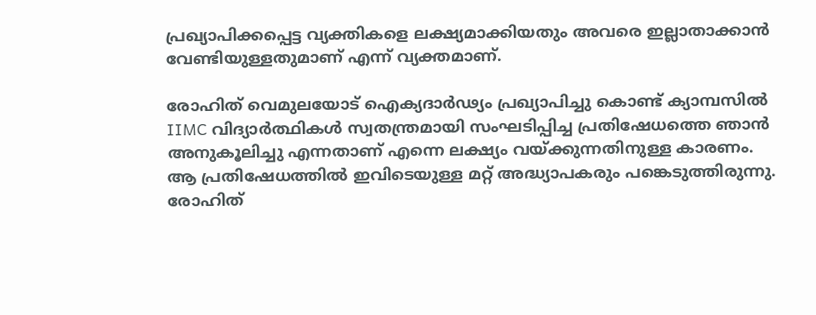പ്രഖ്യാപിക്കപ്പെട്ട വ്യക്തികളെ ലക്ഷ്യമാക്കിയതും അവരെ ഇല്ലാതാക്കാന്‍ വേണ്ടിയുള്ളതുമാണ് എന്ന് വ്യക്തമാണ്.

രോഹിത് വെമുലയോട് ഐക്യദാര്‍ഢ്യം പ്രഖ്യാപിച്ചു കൊണ്ട് ക്യാമ്പസില്‍ IIMC വിദ്യാര്‍ത്ഥികള്‍ സ്വതന്ത്രമായി സംഘടിപ്പിച്ച പ്രതിഷേധത്തെ ഞാന്‍  അനുകൂലിച്ചു എന്നതാണ് എന്നെ ലക്ഷ്യം വയ്ക്കുന്നതിനുള്ള കാരണം.  ആ പ്രതിഷേധത്തില്‍ ഇവിടെയുള്ള മറ്റ് അദ്ധ്യാപകരും പങ്കെടുത്തിരുന്നു. രോഹിത്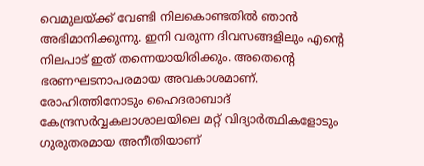വെമുലയ്ക്ക് വേണ്ടി നിലകൊണ്ടതില്‍ ഞാന്‍ അഭിമാനിക്കുന്നു. ഇനി വരുന്ന ദിവസങ്ങളിലും എന്റെ നിലപാട് ഇത് തന്നെയായിരിക്കും. അതെന്റെ ഭരണഘടനാപരമായ അവകാശമാണ്. രോഹിത്തിനോടും ഹൈദരാബാദ് കേന്ദ്രസര്‍വ്വകലാശാലയിലെ മറ്റ് വിദ്യാര്‍ത്ഥികളോടും ഗുരുതരമായ അനീതിയാണ്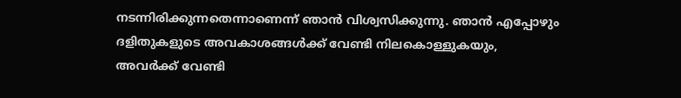നടന്നിരിക്കുന്നതെന്നാണെന്ന് ഞാന്‍ വിശ്വസിക്കുന്നു. ഞാന്‍ എപ്പോഴും ദളിതുകളുടെ അവകാശങ്ങള്‍ക്ക് വേണ്ടി നിലകൊള്ളുകയും, അവര്‍ക്ക് വേണ്ടി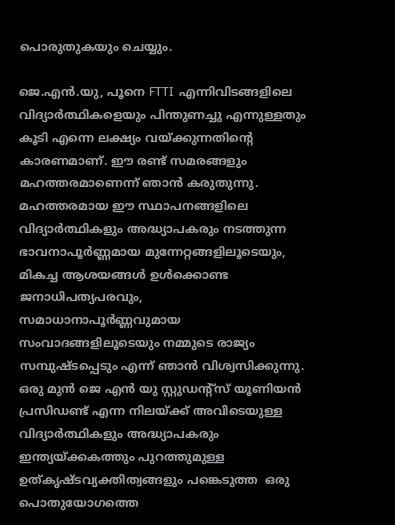പൊരുതുകയും ചെയ്യും.

ജെ.എന്‍.യു, പൂനെ FTTI  എന്നിവിടങ്ങളിലെ വിദ്യാര്‍ത്ഥികളെയും പിന്തുണച്ചു എന്നുള്ളതും കൂടി എന്നെ ലക്ഷ്യം വയ്ക്കുന്നതിന്റെ കാരണമാണ്. ഈ രണ്ട് സമരങ്ങളും മഹത്തരമാണെന്ന് ഞാന്‍ കരുതുന്നു.  മഹത്തരമായ ഈ സ്ഥാപനങ്ങളിലെ വിദ്യാര്‍ത്ഥികളും അദ്ധ്യാപകരും നടത്തുന്ന ഭാവനാപൂര്‍ണ്ണമായ മുന്നേറ്റങ്ങളിലൂടെയും, മികച്ച ആശയങ്ങള്‍ ഉള്‍ക്കൊണ്ട ജനാധിപത്യപരവും, സമാധാനാപൂര്‍ണ്ണവുമായ സംവാദങ്ങളിലൂടെയും നമ്മുടെ രാജ്യം സമ്പുഷ്ടപ്പെടും എന്ന് ഞാന്‍ വിശ്വസിക്കുന്നു. ഒരു മുന്‍ ജെ എന്‍ യു സ്റ്റുഡന്റ്സ് യൂണിയന്‍ പ്രസിഡണ്ട് എന്ന നിലയ്ക്ക് അവിടെയുള്ള വിദ്യാര്‍ത്ഥികളും അദ്ധ്യാപകരും ഇന്ത്യയ്ക്കകത്തും പുറത്തുമുള്ള ഉത്കൃഷ്ടവ്യക്തിത്വങ്ങളും പങ്കെടുത്ത  ഒരു പൊതുയോഗത്തെ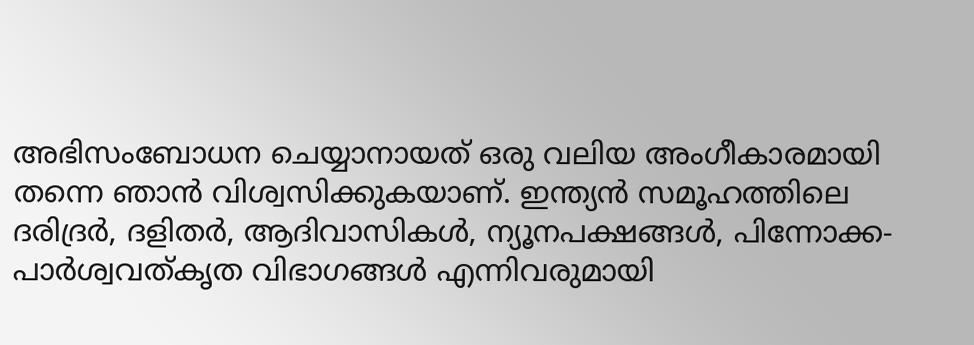അഭിസംബോധന ചെയ്യാനായത് ഒരു വലിയ അംഗീകാരമായി തന്നെ ഞാന്‍ വിശ്വസിക്കുകയാണ്. ഇന്ത്യന്‍ സമൂഹത്തിലെ ദരിദ്രര്‍, ദളിതര്‍, ആദിവാസികള്‍, ന്യൂനപക്ഷങ്ങള്‍, പിന്നോക്ക-പാര്‍ശ്വവത്കൃത വിഭാഗങ്ങള്‍ എന്നിവരുമായി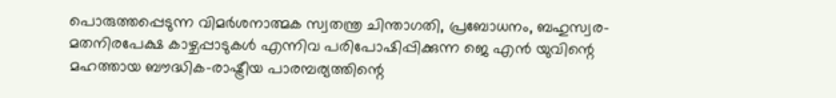പൊരുത്തപ്പെടുന്ന വിമര്‍ശനാത്മക സ്വതന്ത്ര ചിന്താഗതി, പ്രബോധനം, ബഹുസ്വര-മതനിരപേക്ഷ കാഴ്ചപ്പാടുകള്‍ എന്നിവ പരിപോഷിപ്പിക്കുന്ന ജെ എന്‍ യുവിന്റെ മഹത്തായ ബൗദ്ധിക-രാഷ്ട്രീയ പാരമ്പര്യത്തിന്റെ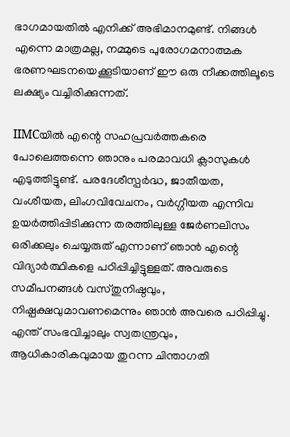ഭാഗമായതില്‍ എനിക്ക് അഭിമാനമുണ്ട്. നിങ്ങള്‍ എന്നെ മാത്രമല്ല, നമ്മുടെ പുരോഗമനാത്മക ഭരണഘടനയെക്കൂടിയാണ് ഈ ഒരു നീക്കത്തിലൂടെ ലക്ഷ്യം വച്ചിരിക്കുന്നത്.

IIMCയില്‍ എന്റെ സഹപ്രവര്‍ത്തകരെ പോലെത്തന്നെ ഞാനും പരമാവധി ക്ലാസുകള്‍ എടുത്തിട്ടുണ്ട്. പരദേശീസ്പര്‍ദ്ധ, ജാതീയത, വംശീയത, ലിംഗവിവേചനം, വര്‍ഗ്ഗീയത എന്നിവ ഉയര്‍ത്തിപ്പിടിക്കുന്ന തരത്തിലുള്ള ജേര്‍ണലിസം ഒരിക്കലും ചെയ്യരുത് എന്നാണ് ഞാന്‍ എന്റെ വിദ്യാര്‍ത്ഥികളെ പഠിപ്പിച്ചിട്ടുള്ളത്. അവരുടെ സമീപനങ്ങള്‍ വസ്തുനിഷ്ഠവും, നിഷ്പക്ഷവുമാവണമെന്നും ഞാന്‍ അവരെ പഠിപ്പിച്ചു. എന്ത് സംഭവിച്ചാലും സ്വതന്ത്രവും, ആധികാരികവുമായ തുറന്ന ചിന്താഗതി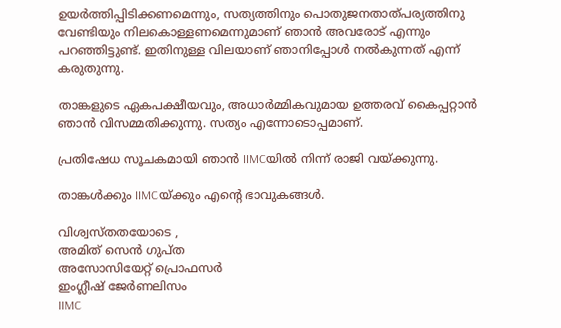ഉയര്‍ത്തിപ്പിടിക്കണമെന്നും, സത്യത്തിനും പൊതുജനതാത്പര്യത്തിനു വേണ്ടിയും നിലകൊള്ളണമെന്നുമാണ് ഞാന്‍ അവരോട് എന്നും പറഞ്ഞിട്ടുണ്ട്. ഇതിനുള്ള വിലയാണ് ഞാനിപ്പോള്‍ നല്‍കുന്നത് എന്ന് കരുതുന്നു.

താങ്കളുടെ ഏകപക്ഷീയവും, അധാര്‍മ്മികവുമായ ഉത്തരവ് കൈപ്പറ്റാന്‍ ഞാന്‍ വിസമ്മതിക്കുന്നു. സത്യം എന്നോടൊപ്പമാണ്.

പ്രതിഷേധ സൂചകമായി ഞാന്‍ IIMCയില്‍ നിന്ന് രാജി വയ്ക്കുന്നു.

താങ്കള്‍ക്കും IIMCയ്ക്കും എന്റെ ഭാവുകങ്ങള്‍.

വിശ്വസ്തതയോടെ ,
അമിത് സെന്‍ ഗുപ്ത
അസോസിയേറ്റ് പ്രൊഫസര്‍
ഇംഗ്ലീഷ് ജേര്‍ണലിസം
IIMC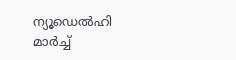ന്യൂഡെല്‍ഹി
മാര്‍ച്ച്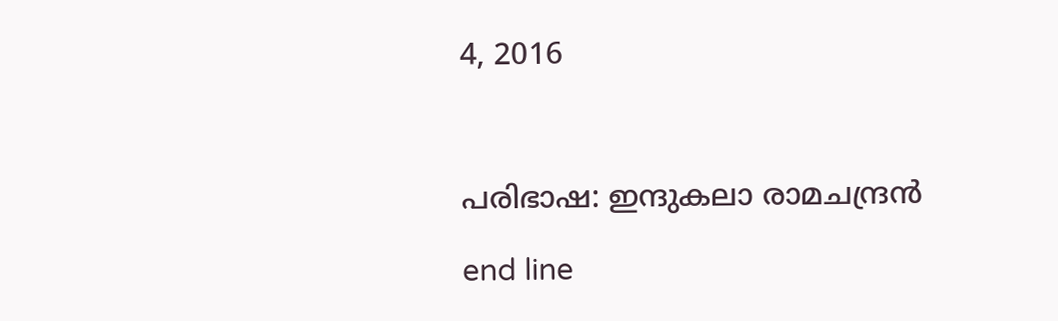4, 2016



പരിഭാഷ: ഇന്ദുകലാ രാമചന്ദ്രന്‍

end line